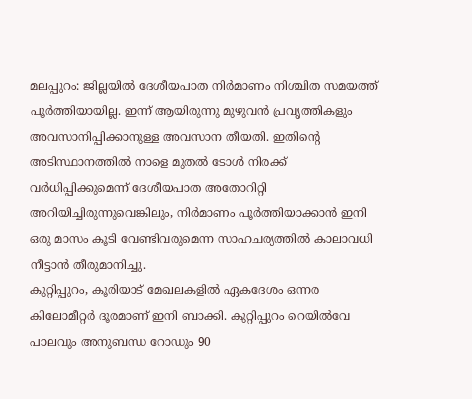മലപ്പുറം: ജില്ലയിൽ ദേശീയപാത നിർമാണം നിശ്ചിത സമയത്ത് പൂർത്തിയായില്ല. ഇന്ന് ആയിരുന്നു മുഴുവൻ പ്രവൃത്തികളും അവസാനിപ്പിക്കാനുള്ള അവസാന തീയതി. ഇതിന്റെ അടിസ്ഥാനത്തിൽ നാളെ മുതൽ ടോൾ നിരക്ക് വർധിപ്പിക്കുമെന്ന് ദേശീയപാത അതോറിറ്റി അറിയിച്ചിരുന്നുവെങ്കിലും, നിർമാണം പൂർത്തിയാക്കാൻ ഇനി ഒരു മാസം കൂടി വേണ്ടിവരുമെന്ന സാഹചര്യത്തിൽ കാലാവധി നീട്ടാൻ തീരുമാനിച്ചു.
കുറ്റിപ്പുറം, കൂരിയാട് മേഖലകളിൽ ഏകദേശം ഒന്നര കിലോമീറ്റർ ദൂരമാണ് ഇനി ബാക്കി. കുറ്റിപ്പുറം റെയിൽവേ പാലവും അനുബന്ധ റോഡും 90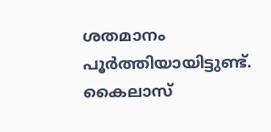ശതമാനം പൂർത്തിയായിട്ടുണ്ട്. കൈലാസ്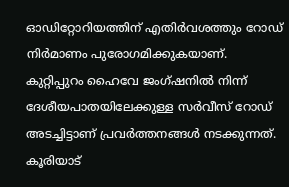ഓഡിറ്റോറിയത്തിന് എതിർവശത്തും റോഡ് നിർമാണം പുരോഗമിക്കുകയാണ്. കുറ്റിപ്പുറം ഹൈവേ ജംഗ്ഷനിൽ നിന്ന് ദേശീയപാതയിലേക്കുള്ള സർവീസ് റോഡ് അടച്ചിട്ടാണ് പ്രവർത്തനങ്ങൾ നടക്കുന്നത്.
കൂരിയാട്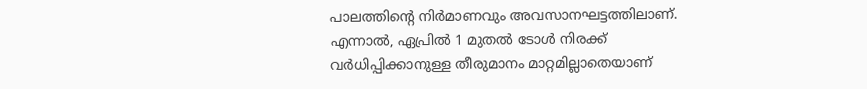പാലത്തിന്റെ നിർമാണവും അവസാനഘട്ടത്തിലാണ്. എന്നാൽ, ഏപ്രിൽ 1 മുതൽ ടോൾ നിരക്ക് വർധിപ്പിക്കാനുള്ള തീരുമാനം മാറ്റമില്ലാതെയാണ്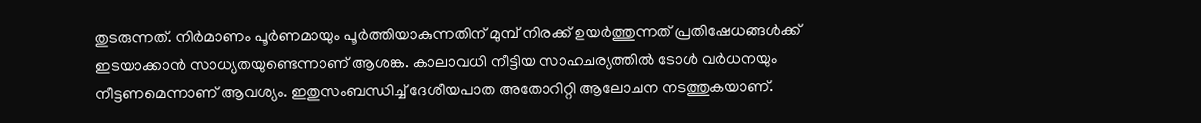തുടരുന്നത്. നിർമാണം പൂർണമായും പൂർത്തിയാകുന്നതിന് മുമ്പ് നിരക്ക് ഉയർത്തുന്നത് പ്രതിഷേധങ്ങൾക്ക് ഇടയാക്കാൻ സാധ്യതയുണ്ടെന്നാണ് ആശങ്ക. കാലാവധി നീട്ടിയ സാഹചര്യത്തിൽ ടോൾ വർധനയും നീട്ടണമെന്നാണ് ആവശ്യം. ഇതുസംബന്ധിച്ച് ദേശീയപാത അതോറിറ്റി ആലോചന നടത്തുകയാണ്.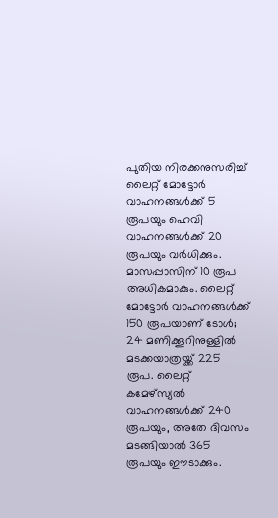പുതിയ നിരക്കനുസരിച്ച് ലൈറ്റ് മോട്ടോർ വാഹനങ്ങൾക്ക് 5 രൂപയും ഹെവി വാഹനങ്ങൾക്ക് 20 രൂപയും വർധിക്കും. മാസപ്പാസിന് 10 രൂപ അധികമാകും. ലൈറ്റ് മോട്ടോർ വാഹനങ്ങൾക്ക് 150 രൂപയാണ് ടോൾ; 24 മണിക്കൂറിനുള്ളിൽ മടക്കയാത്രയ്ക്ക് 225 രൂപ. ലൈറ്റ് കമേഴ്സ്യൽ വാഹനങ്ങൾക്ക് 240 രൂപയും, അതേ ദിവസം മടങ്ങിയാൽ 365 രൂപയും ഈടാക്കും.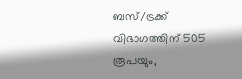ബസ്/ട്രക്ക് വിഭാഗത്തിന് 505 രൂപയും,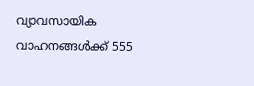വ്യാവസായിക വാഹനങ്ങൾക്ക് 555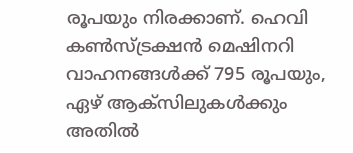രൂപയും നിരക്കാണ്. ഹെവി കൺസ്ട്രക്ഷൻ മെഷിനറി വാഹനങ്ങൾക്ക് 795 രൂപയും, ഏഴ് ആക്സിലുകൾക്കും അതിൽ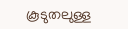കൂടുതലുള്ള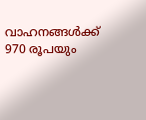വാഹനങ്ങൾക്ക് 970 രൂപയും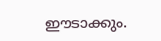ഈടാക്കും.